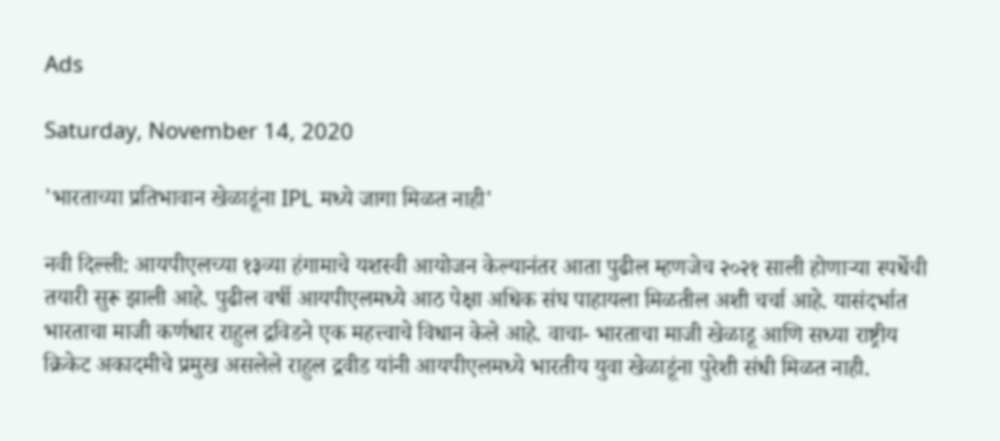Ads

Saturday, November 14, 2020

'भारताच्या प्रतिभावान खेळाडूंना IPL मध्ये जागा मिळत नाही'

नवी दिल्ली: आयपीएलच्या १३व्या हंगामाचे यशस्वी आयोजन केल्यानंतर आता पुढील म्हणजेच २०२१ साली होणाऱ्या स्पर्धेची तयारी सुरू झाली आहे. पुढील वर्षी आयपीएलमध्ये आठ पेक्षा अधिक संघ पाहायला मिळतील अशी चर्चा आहे. यासंदर्भात भारताचा माजी कर्णधार राहुल द्रविडने एक महत्त्वाचे विधान केले आहे. वाचा- भारताचा माजी खेळाडू आणि सध्या राष्ट्रीय क्रिकेट अकादमीचे प्रमुख असलेले राहुल द्रवीड यांनी आयपीएलमध्ये भारतीय युवा खेळाडूंना पुरेशी संधी मिळत नाही.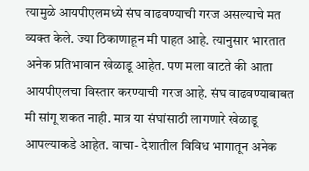त्यामुळे आयपीएलमध्ये संघ वाढवण्याची गरज असल्याचे मत व्यक्त केले. ज्या ठिकाणाहून मी पाहत आहे. त्यानुसार भारतात अनेक प्रतिभावान खेळाडू आहेत. पण मला वाटते की आता आयपीएलचा विस्तार करण्याची गरज आहे. संघ वाढवण्याबाबत मी सांगू शकत नाही. मात्र या संघांसाठी लागणारे खेळाडू आपल्याकडे आहेत. वाचा- देशातील विविध भागातून अनेक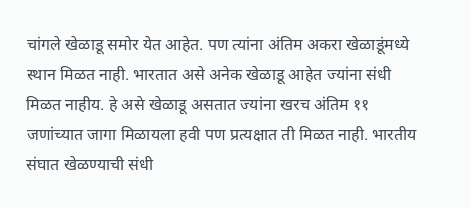चांगले खेळाडू समोर येत आहेत. पण त्यांना अंतिम अकरा खेळाडूंमध्ये स्थान मिळत नाही. भारतात असे अनेक खेळाडू आहेत ज्यांना संधी मिळत नाहीय. हे असे खेळाडू असतात ज्यांना खरच अंतिम ११ जणांच्यात जागा मिळायला हवी पण प्रत्यक्षात ती मिळत नाही. भारतीय संघात खेळण्याची संधी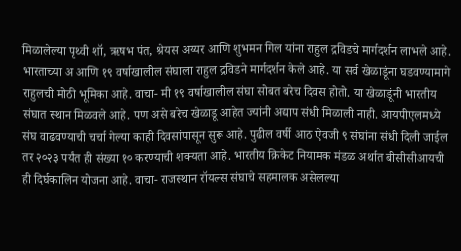मिळालेल्या पृथ्वी शॉ, ऋषभ पंत, श्रेयस अय्यर आणि शुभमन गिल यांना राहुल द्रविडचे मार्गदर्शन लाभले आहे. भारताच्या अ आणि १९ वर्षाखालील संघाला राहुल द्रविडने मार्गदर्शन केले आहे. या सर्व खेळाडूंना घडवण्यामागे राहुलची मोठी भूमिका आहे. वाचा- मी १९ वर्षाखालील संघा सोबत बरेच दिवस होतो. या खेळाडूंनी भारतीय संघात स्थान मिळवले आहे. पण असे बरेच खेळाडू आहेत ज्यांनी अद्याप संधी मिळाली नाही. आयपीएलमध्ये संघ वाढवण्याची चर्चा गेल्या काही दिवसांपासून सुरू आहे. पुढील वर्षी आठ ऐवजी ९ संघांना संधी दिली जाईल तर २०२३ पर्यंत ही संख्या १० करण्याची शक्यता आहे. भारतीय क्रिकेट नियामक मंडळ अर्थात बीसीसीआयची ही दिर्घकालिन योजना आहे. वाचा- राजस्थान रॉयल्स संघाचे सहमालक असेलल्या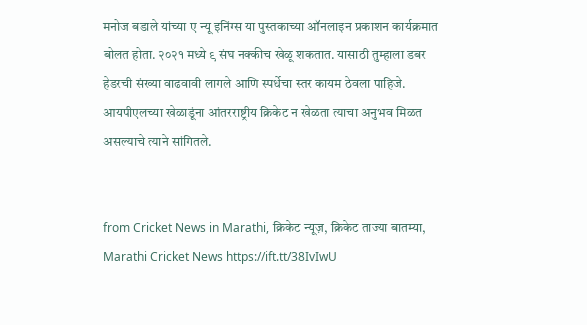मनोज बडाले यांच्या ए न्यू इनिंग्स या पुस्तकाच्या ऑनलाइन प्रकाशन कार्यक्रमात बोलत होता. २०२१ मध्ये ९ संघ नक्कीच खेळू शकतात. यासाठी तुम्हाला डबर हेडरची संख्या वाढवावी लागले आणि स्पर्धेचा स्तर कायम ठेवला पाहिजे. आयपीएलच्या खेळाडूंना आंतरराष्ट्रीय क्रिकेट न खेळता त्याचा अनुभव मिळत असल्याचे त्याने सांगितले.


from Cricket News in Marathi, क्रिकेट न्यूज़, क्रिकेट ताज्या बातम्या, Marathi Cricket News https://ift.tt/38IvIwU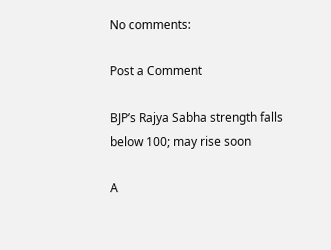No comments:

Post a Comment

BJP’s Rajya Sabha strength falls below 100; may rise soon

A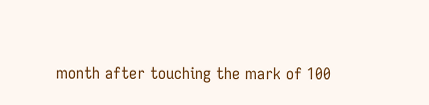month after touching the mark of 100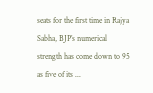seats for the first time in Rajya Sabha, BJP’s numerical strength has come down to 95 as five of its ...